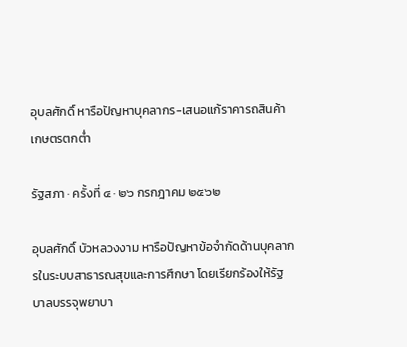อุบลศักดิ์ หารือปัญหาบุคลากร-เสนอแก้ราคารถสินค้าเกษตรตกต่ำ

รัฐสภา · ครั้งที่ ๔ · ๒๖ กรกฎาคม ๒๕๖๒

อุบลศักดิ์ บัวหลวงงาม หารือปัญหาข้อจำกัดด้านบุคลากรในระบบสาธารณสุขและการศึกษา โดยเรียกร้องให้รัฐบาลบรรจุพยาบา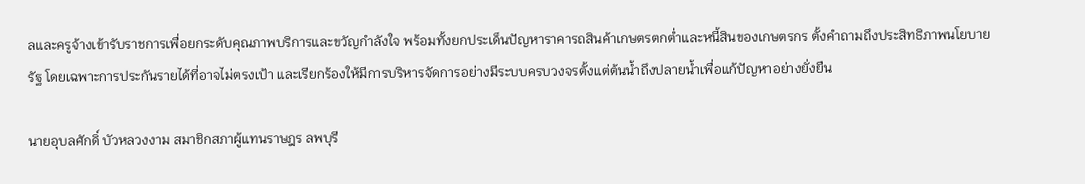ลและครูจ้างเข้ารับราชการเพื่อยกระดับคุณภาพบริการและขวัญกำลังใจ พร้อมทั้งยกประเด็นปัญหาราคารถสินค้าเกษตรตกต่ำและหนี้สินของเกษตรกร ตั้งคำถามถึงประสิทธิภาพนโยบายรัฐ โดยเฉพาะการประกันรายได้ที่อาจไม่ตรงเป้า และเรียกร้องให้มีการบริหารจัดการอย่างมีระบบครบวงจรตั้งแต่ต้นน้ำถึงปลายน้ำเพื่อแก้ปัญหาอย่างยั่งยืน

นายอุบลศักดิ์ บัวหลวงงาม สมาชิกสภาผู้แทนราษฎร ลพบุรี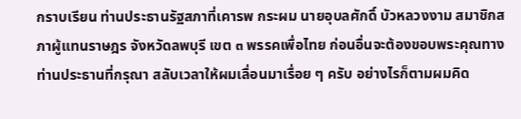กราบเรียน ท่านประธานรัฐสภาที่เคารพ กระผม นายอุบลศักดิ์ บัวหลวงงาม สมาชิกสภาผู้แทนราษฎร จังหวัดลพบุรี เขต ๓ พรรคเพื่อไทย ก่อนอื่นจะต้องขอบพระคุณทางท่านประธานที่กรุณา สลับเวลาให้ผมเลื่อนมาเรื่อย ๆ ครับ อย่างไรก็ตามผมคิด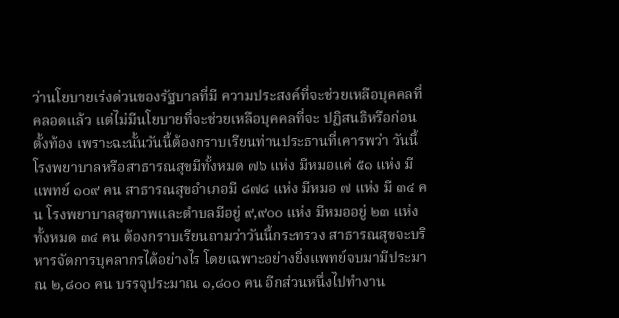ว่านโยบายเร่งด่วนของรัฐบาลที่มี ความประสงค์ที่จะช่วยเหลือบุคคลที่คลอดแล้ว แต่ไม่มีนโยบายที่จะช่วยเหลือบุคคลที่จะ ปฏิสนธิหรือก่อนตั้งท้อง เพราะฉะนั้นวันนี้ต้องกราบเรียนท่านประธานที่เคารพว่า วันนี้ โรงพยาบาลหรือสาธารณสุขมีทั้งหมด ๗๖ แห่ง มีหมอแค่ ๕๑ แห่ง มีแพทย์ ๑๐๙ คน สาธารณสุขอำเภอมี ๘๗๘ แห่ง มีหมอ ๗ แห่ง มี ๓๔ คน โรงพยาบาลสุขภาพและตำบลมีอยู่ ๙,๙๐๐ แห่ง มีหมออยู่ ๒๓ แห่ง ทั้งหมด ๓๔ คน ต้องกราบเรียนถามว่าวันนี้กระทรวง สาธารณสุขจะบริหารจัดการบุคลากรได้อย่างไร โดยเฉพาะอย่างยิ่งแพทย์จบมามีประมาณ ๒,๘๐๐ คน บรรจุประมาณ ๑,๘๐๐ คน อีกส่วนหนึ่งไปทำงาน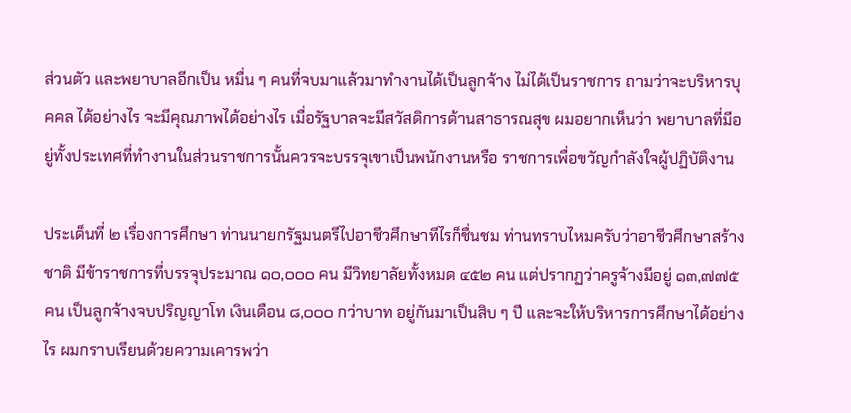ส่วนตัว และพยาบาลอีกเป็น หมื่น ๆ คนที่จบมาแล้วมาทำงานได้เป็นลูกจ้าง ไม่ได้เป็นราชการ ถามว่าจะบริหารบุคคล ได้อย่างไร จะมีคุณภาพได้อย่างไร เมื่อรัฐบาลจะมีสวัสดิการด้านสาธารณสุข ผมอยากเห็นว่า พยาบาลที่มีอยู่ทั้งประเทศที่ทำงานในส่วนราชการนั้นควรจะบรรจุเขาเป็นพนักงานหรือ ราชการเพื่อขวัญกำลังใจผู้ปฏิบัติงาน

ประเด็นที่ ๒ เรื่องการศึกษา ท่านนายกรัฐมนตรีไปอาชีวศึกษาทีไรก็ชื่นชม ท่านทราบไหมครับว่าอาชีวศึกษาสร้างชาติ มีข้าราชการที่บรรจุประมาณ ๑๐,๐๐๐ คน มีวิทยาลัยทั้งหมด ๔๕๒ คน แต่ปรากฏว่าครูจ้างมีอยู่ ๑๓,๗๗๕ คน เป็นลูกจ้างจบปริญญาโท เงินเดือน ๘,๐๐๐ กว่าบาท อยู่กันมาเป็นสิบ ๆ ปี และจะให้บริหารการศึกษาได้อย่างไร ผมกราบเรียนด้วยความเคารพว่า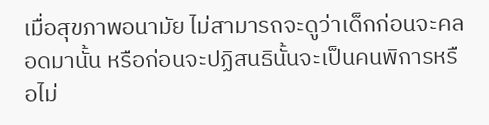เมื่อสุขภาพอนามัย ไม่สามารถจะดูว่าเด็กก่อนจะคลอดมานั้น หรือก่อนจะปฏิสนธินั้นจะเป็นคนพิการหรือไม่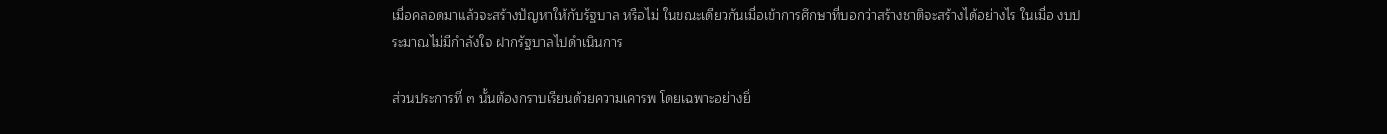เมื่อคลอดมาแล้วจะสร้างปัญหาให้กับรัฐบาล หรือไม่ ในขณะเดียวกันเมื่อเข้าการศึกษาที่บอกว่าสร้างชาติจะสร้างได้อย่างไร ในเมื่อ งบประมาณไม่มีกำลังใจ ฝากรัฐบาลไปดำเนินการ

ส่วนประการที่ ๓ นั้นต้องกราบเรียนด้วยความเคารพ โดยเฉพาะอย่างยิ่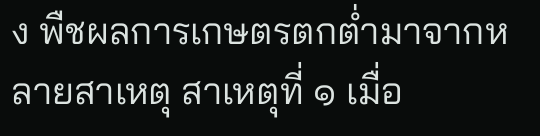ง พืชผลการเกษตรตกต่ำมาจากหลายสาเหตุ สาเหตุที่ ๑ เมื่อ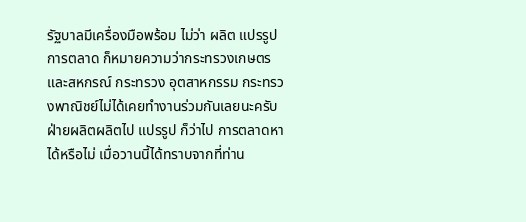รัฐบาลมีเครื่องมือพร้อม ไม่ว่า ผลิต แปรรูป การตลาด ก็หมายความว่ากระทรวงเกษตรและสหกรณ์ กระทรวง อุตสาหกรรม กระทรวงพาณิชย์ไม่ได้เคยทำงานร่วมกันเลยนะครับ ฝ่ายผลิตผลิตไป แปรรูป ก็ว่าไป การตลาดหาได้หรือไม่ เมื่อวานนี้ได้ทราบจากที่ท่าน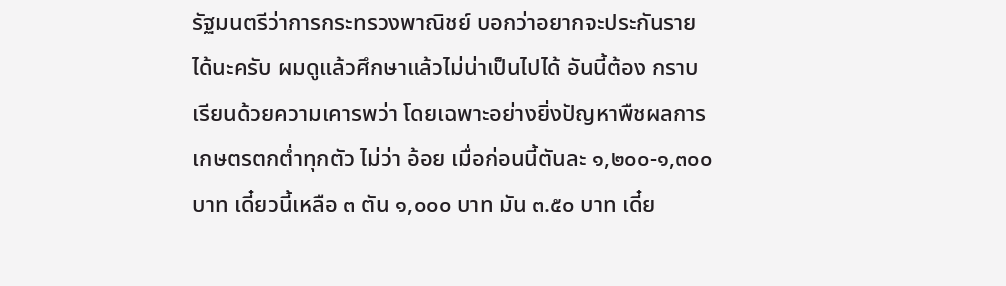รัฐมนตรีว่าการกระทรวงพาณิชย์ บอกว่าอยากจะประกันรายได้นะครับ ผมดูแล้วศึกษาแล้วไม่น่าเป็นไปได้ อันนี้ต้อง กราบเรียนด้วยความเคารพว่า โดยเฉพาะอย่างยิ่งปัญหาพืชผลการเกษตรตกต่ำทุกตัว ไม่ว่า อ้อย เมื่อก่อนนี้ตันละ ๑,๒๐๐-๑,๓๐๐ บาท เดี๋ยวนี้เหลือ ๓ ตัน ๑,๐๐๐ บาท มัน ๓.๕๐ บาท เดี๋ย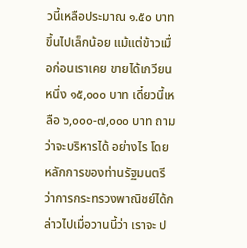วนี้เหลือประมาณ ๑.๕๐ บาท ขึ้นไปเล็กน้อย แม้แต่ข้าวเมื่อก่อนเราเคย ขายได้เกวียนหนึ่ง ๑๕,๐๐๐ บาท เดี๋ยวนี้เหลือ ๖,๐๐๐-๗,๐๐๐ บาท ถามว่าจะบริหารได้ อย่างไร โดยหลักการของท่านรัฐมนตรีว่าการกระทรวงพาณิชย์ได้กล่าวไปเมื่อวานนี้ว่า เราจะ ป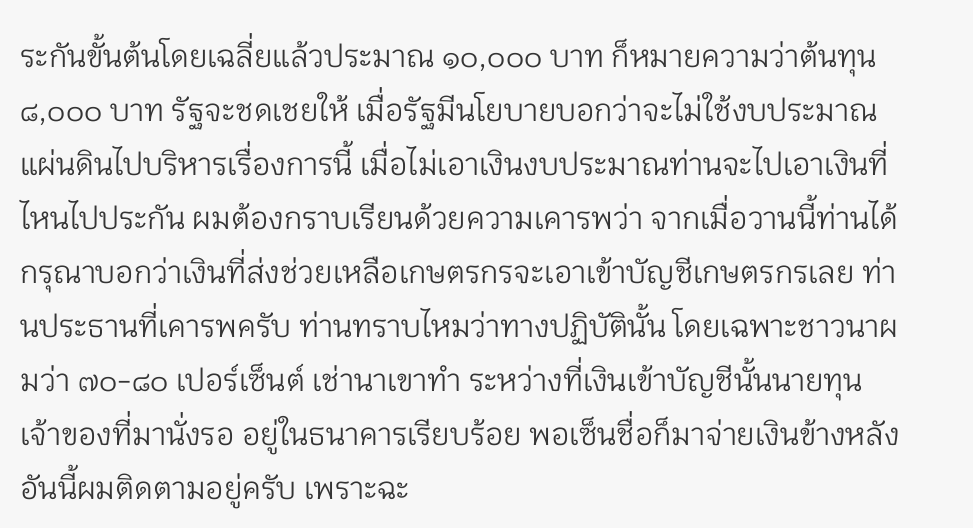ระกันขั้นต้นโดยเฉลี่ยแล้วประมาณ ๑๐,๐๐๐ บาท ก็หมายความว่าต้นทุน ๘,๐๐๐ บาท รัฐจะชดเชยให้ เมื่อรัฐมีนโยบายบอกว่าจะไม่ใช้งบประมาณแผ่นดินไปบริหารเรื่องการนี้ เมื่อไม่เอาเงินงบประมาณท่านจะไปเอาเงินที่ไหนไปประกัน ผมต้องกราบเรียนด้วยความเคารพว่า จากเมื่อวานนี้ท่านได้กรุณาบอกว่าเงินที่ส่งช่วยเหลือเกษตรกรจะเอาเข้าบัญชีเกษตรกรเลย ท่านประธานที่เคารพครับ ท่านทราบไหมว่าทางปฏิบัตินั้น โดยเฉพาะชาวนาผมว่า ๗๐-๘๐ เปอร์เซ็นต์ เช่านาเขาทำ ระหว่างที่เงินเข้าบัญชีนั้นนายทุนเจ้าของที่มานั่งรอ อยู่ในธนาคารเรียบร้อย พอเซ็นชื่อก็มาจ่ายเงินข้างหลัง อันนี้ผมติดตามอยู่ครับ เพราะฉะ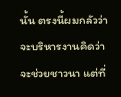นั้น ตรงนี้ผมกลัวว่าจะบริหารงานคิดว่าจะช่วยชาวนา แต่ที่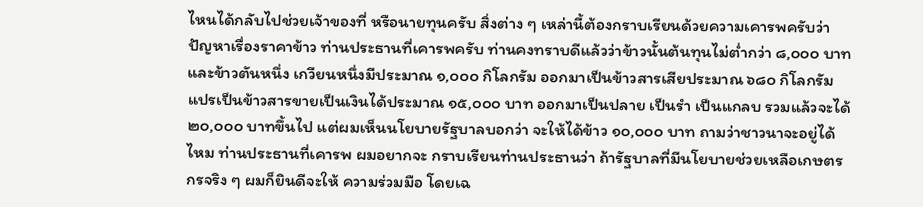ไหนได้กลับไปช่วยเจ้าของที่ หรือนายทุนครับ สิ่งต่าง ๆ เหล่านี้ต้องกราบเรียนด้วยความเคารพครับว่า ปัญหาเรื่องราคาข้าว ท่านประธานที่เคารพครับ ท่านคงทราบดีแล้วว่าข้าวนั้นต้นทุนไม่ต่ำกว่า ๘,๐๐๐ บาท และข้าวตันหนึ่ง เกวียนหนึ่งมีประมาณ ๑,๐๐๐ กิโลกรัม ออกมาเป็นข้าวสารเสียประมาณ ๖๘๐ กิโลกรัม แปรเป็นข้าวสารขายเป็นเงินได้ประมาณ ๑๕,๐๐๐ บาท ออกมาเป็นปลาย เป็นรำ เป็นแกลบ รวมแล้วจะได้ ๒๐,๐๐๐ บาทขึ้นไป แต่ผมเห็นนโยบายรัฐบาลบอกว่า จะให้ได้ข้าว ๑๐,๐๐๐ บาท ถามว่าชาวนาจะอยู่ได้ไหม ท่านประธานที่เคารพ ผมอยากจะ กราบเรียนท่านประธานว่า ถ้ารัฐบาลที่มีนโยบายช่วยเหลือเกษตรกรจริง ๆ ผมก็ยินดีจะให้ ความร่วมมือ โดยเฉ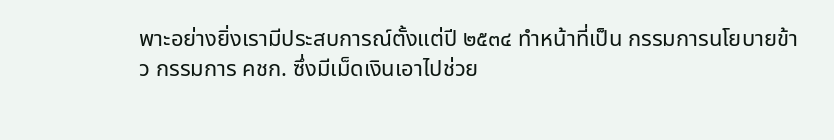พาะอย่างยิ่งเรามีประสบการณ์ตั้งแต่ปี ๒๕๓๔ ทำหน้าที่เป็น กรรมการนโยบายข้าว กรรมการ คชก. ซึ่งมีเม็ดเงินเอาไปช่วย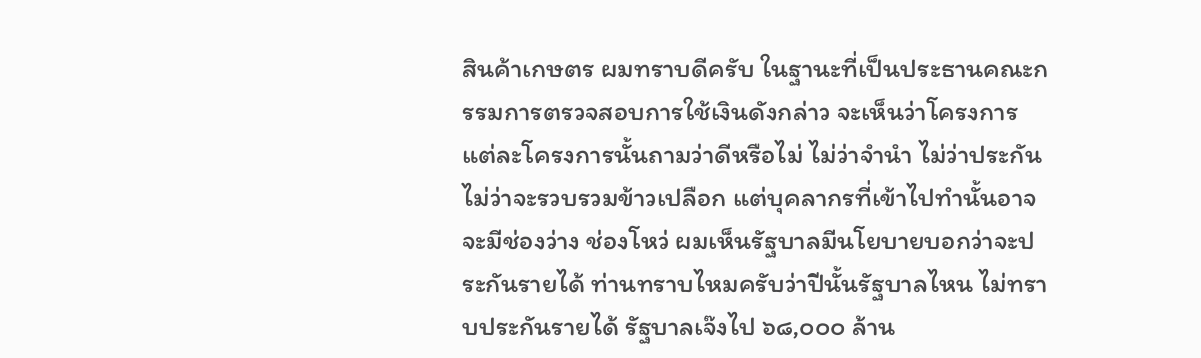สินค้าเกษตร ผมทราบดีครับ ในฐานะที่เป็นประธานคณะกรรมการตรวจสอบการใช้เงินดังกล่าว จะเห็นว่าโครงการ แต่ละโครงการนั้นถามว่าดีหรือไม่ ไม่ว่าจำนำ ไม่ว่าประกัน ไม่ว่าจะรวบรวมข้าวเปลือก แต่บุคลากรที่เข้าไปทำนั้นอาจจะมีช่องว่าง ช่องโหว่ ผมเห็นรัฐบาลมีนโยบายบอกว่าจะประกันรายได้ ท่านทราบไหมครับว่าปีนั้นรัฐบาลไหน ไม่ทราบประกันรายได้ รัฐบาลเจ๊งไป ๖๘,๐๐๐ ล้าน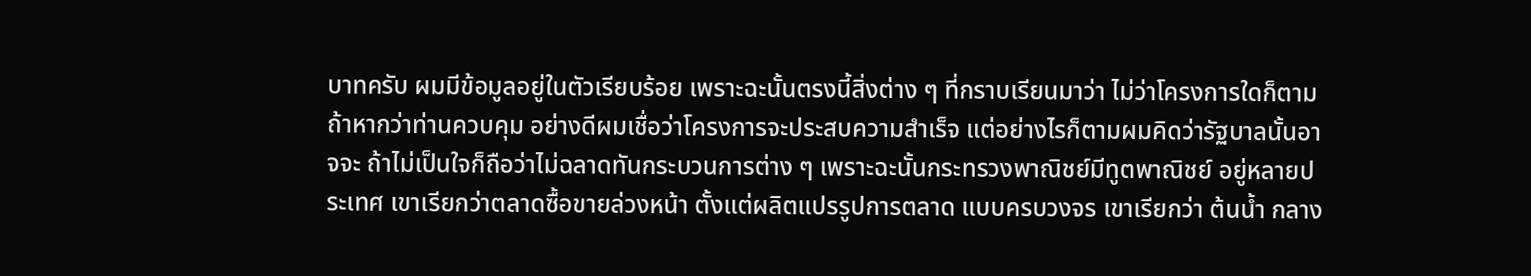บาทครับ ผมมีข้อมูลอยู่ในตัวเรียบร้อย เพราะฉะนั้นตรงนี้สิ่งต่าง ๆ ที่กราบเรียนมาว่า ไม่ว่าโครงการใดก็ตามถ้าหากว่าท่านควบคุม อย่างดีผมเชื่อว่าโครงการจะประสบความสำเร็จ แต่อย่างไรก็ตามผมคิดว่ารัฐบาลนั้นอาจจะ ถ้าไม่เป็นใจก็ถือว่าไม่ฉลาดทันกระบวนการต่าง ๆ เพราะฉะนั้นกระทรวงพาณิชย์มีทูตพาณิชย์ อยู่หลายประเทศ เขาเรียกว่าตลาดซื้อขายล่วงหน้า ตั้งแต่ผลิตแปรรูปการตลาด แบบครบวงจร เขาเรียกว่า ต้นน้ำ กลาง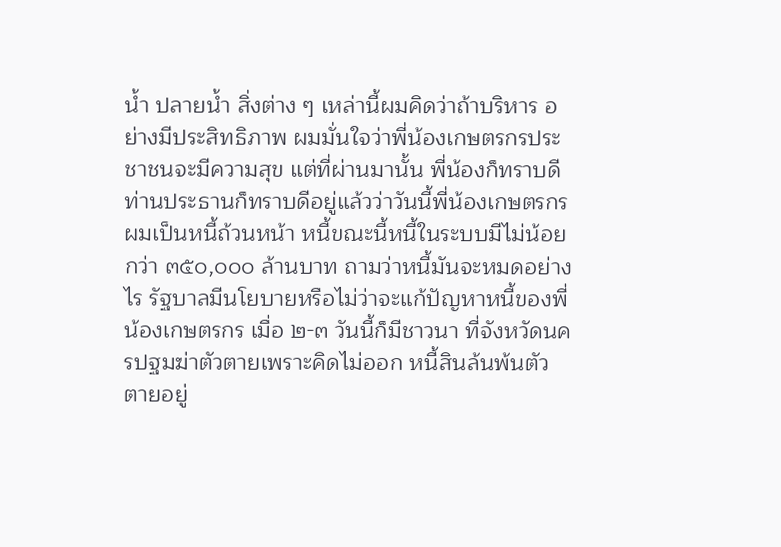น้ำ ปลายน้ำ สิ่งต่าง ๆ เหล่านี้ผมคิดว่าถ้าบริหาร อย่างมีประสิทธิภาพ ผมมั่นใจว่าพี่น้องเกษตรกรประชาชนจะมีความสุข แต่ที่ผ่านมานั้น พี่น้องก็ทราบดี ท่านประธานก็ทราบดีอยู่แล้วว่าวันนี้พี่น้องเกษตรกรผมเป็นหนี้ถ้วนหน้า หนี้ขณะนี้หนี้ในระบบมีไม่น้อยกว่า ๓๕๐,๐๐๐ ล้านบาท ถามว่าหนี้มันจะหมดอย่างไร รัฐบาลมีนโยบายหรือไม่ว่าจะแก้ปัญหาหนี้ของพี่น้องเกษตรกร เมื่อ ๒-๓ วันนี้ก็มีชาวนา ที่จังหวัดนครปฐมฆ่าตัวตายเพราะคิดไม่ออก หนี้สินล้นพ้นตัว ตายอยู่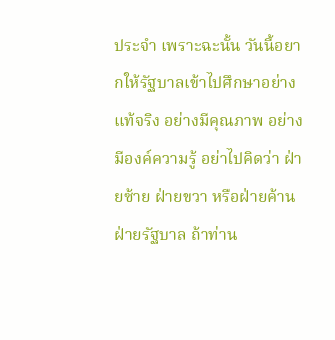ประจำ เพราะฉะนั้น วันนี้อยากให้รัฐบาลเข้าไปศึกษาอย่างแท้จริง อย่างมีคุณภาพ อย่างมีองค์ความรู้ อย่าไปคิดว่า ฝ่ายซ้าย ฝ่ายขวา หรือฝ่ายค้าน ฝ่ายรัฐบาล ถ้าท่าน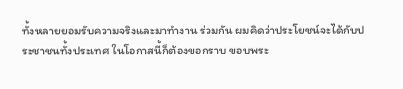ทั้งหลายยอมรับความจริงและมาทำงาน ร่วมกัน ผมคิดว่าประโยชน์จะได้กับประชาชนทั้งประเทศ ในโอกาสนี้ก็ต้องขอกราบ ขอบพระ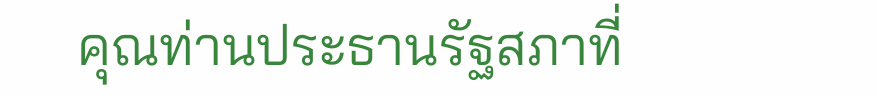คุณท่านประธานรัฐสภาที่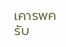เคารพครับ